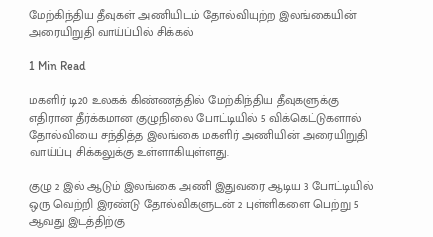மேற்கிந்திய தீவுகள் அணியிடம் தோல்வியுற்ற இலங்கையின் அரையிறுதி வாய்ப்பில் சிக்கல்

1 Min Read

மகளிர் டி20 உலகக் கிண்ணத்தில் மேற்கிந்திய தீவுகளுக்கு எதிரான தீர்க்கமான குழுநிலை போட்டியில் 5 விக்கெட்டுகளால் தோல்வியை சந்தித்த இலங்கை மகளிர் அணியின் அரையிறுதி வாய்ப்பு சிக்கலுக்கு உள்ளாகியுள்ளது.

குழு 2 இல் ஆடும் இலங்கை அணி இதுவரை ஆடிய 3 போட்டியில் ஒரு வெற்றி இரண்டு தோல்விகளுடன் 2 புள்ளிகளை பெற்று 5 ஆவது இடத்திற்கு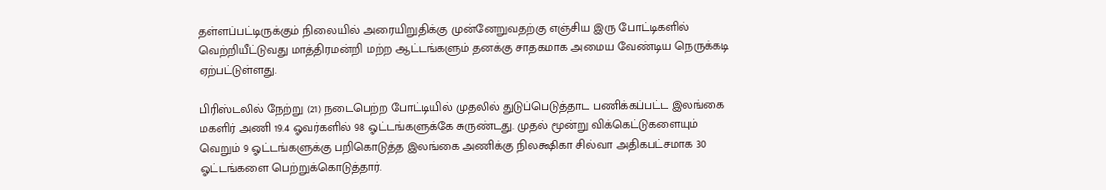தள்ளப்பட்டிருக்கும் நிலையில் அரையிறுதிக்கு முன்னேறுவதற்கு எஞ்சிய இரு போட்டிகளில் வெற்றியீட்டுவது மாத்திரமன்றி மற்ற ஆட்டங்களும் தனக்கு சாதகமாக அமைய வேண்டிய நெருக்கடி ஏற்பட்டுள்ளது.

பிரிஸ்டலில் நேற்று (21) நடைபெற்ற போட்டியில் முதலில் துடுப்பெடுத்தாட பணிக்கப்பட்ட இலங்கை மகளிர் அணி 19.4 ஓவர்களில் 98 ஓட்டங்களுக்கே சுருண்டது. முதல் மூன்று விக்கெட்டுகளையும் வெறும் 9 ஓட்டங்களுக்கு பறிகொடுத்த இலங்கை அணிக்கு நிலக்ஷிகா சில்வா அதிகபட்சமாக 30 ஓட்டங்களை பெற்றுக்கொடுத்தார்.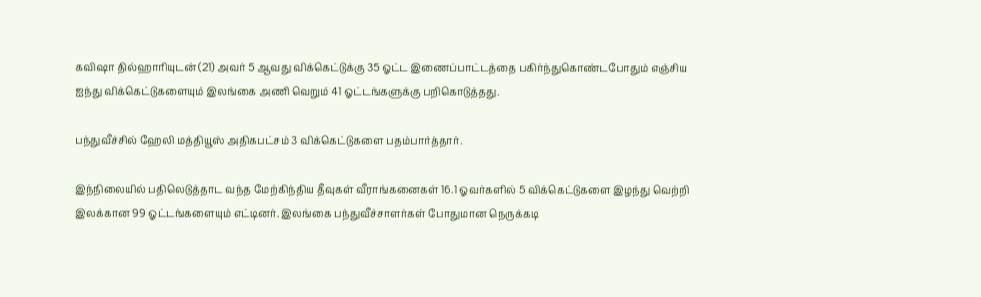கவிஷா தில்ஹாரியுடன் (21) அவர் 5 ஆவது விக்கெட்டுக்கு 35 ஓட்ட இணைப்பாட்டத்தை பகிர்ந்துகொண்டபோதும் எஞ்சிய ஐந்து விக்கெட்டுகளையும் இலங்கை அணி வெறும் 41 ஓட்டங்களுக்கு பறிகொடுத்தது.

பந்துவீச்சில் ஹேலி மத்தியூஸ் அதிகபட்சம் 3 விக்கெட்டுகளை பதம்பார்த்தார்.

இந்நிலையில் பதிலெடுத்தாட வந்த மேற்கிந்திய தீவுகள் வீராங்கனைகள் 16.1 ஓவர்களில் 5 விக்கெட்டுகளை இழந்து வெற்றி இலக்கான 99 ஓட்டங்களையும் எட்டினர். இலங்கை பந்துவீச்சாளர்கள் போதுமான நெருக்கடி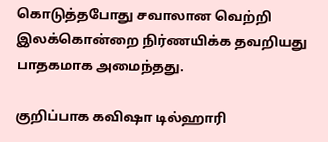கொடுத்தபோது சவாலான வெற்றி இலக்கொன்றை நிர்ணயிக்க தவறியது பாதகமாக அமைந்தது.

குறிப்பாக கவிஷா டில்ஹாரி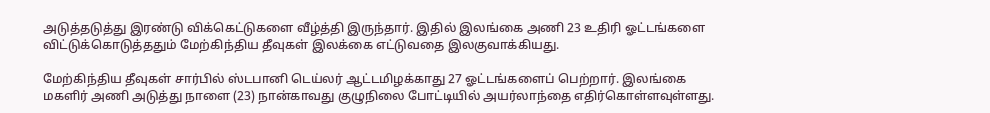அடுத்தடுத்து இரண்டு விக்கெட்டுகளை வீழ்த்தி இருந்தார். இதில் இலங்கை அணி 23 உதிரி ஓட்டங்களை விட்டுக்கொடுத்ததும் மேற்கிந்திய தீவுகள் இலக்கை எட்டுவதை இலகுவாக்கியது.

மேற்கிந்திய தீவுகள் சார்பில் ஸ்டபானி டெய்லர் ஆட்டமிழக்காது 27 ஓட்டங்களைப் பெற்றார். இலங்கை மகளிர் அணி அடுத்து நாளை (23) நான்காவது குழுநிலை போட்டியில் அயர்லாந்தை எதிர்கொள்ளவுள்ளது.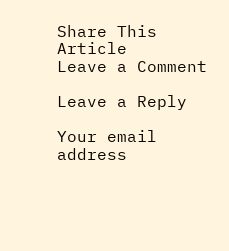Share This Article
Leave a Comment

Leave a Reply

Your email address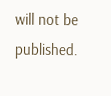will not be published.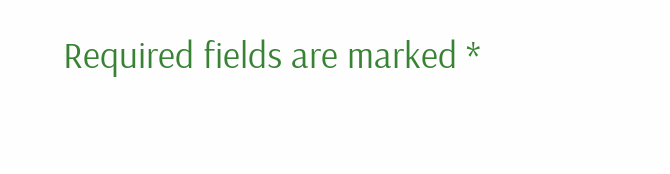Required fields are marked *